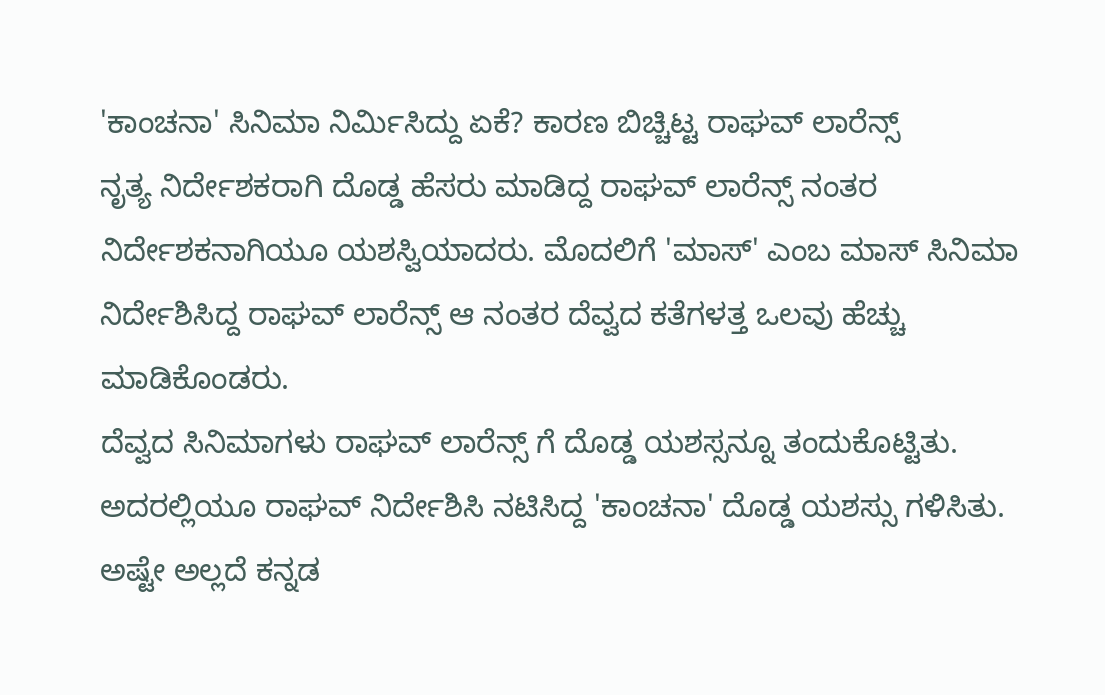'ಕಾಂಚನಾ' ಸಿನಿಮಾ ನಿರ್ಮಿಸಿದ್ದು ಏಕೆ? ಕಾರಣ ಬಿಚ್ಚಿಟ್ಟ ರಾಘವ್ ಲಾರೆನ್ಸ್
ನೃತ್ಯ ನಿರ್ದೇಶಕರಾಗಿ ದೊಡ್ಡ ಹೆಸರು ಮಾಡಿದ್ದ ರಾಘವ್ ಲಾರೆನ್ಸ್ ನಂತರ ನಿರ್ದೇಶಕನಾಗಿಯೂ ಯಶಸ್ವಿಯಾದರು. ಮೊದಲಿಗೆ 'ಮಾಸ್' ಎಂಬ ಮಾಸ್ ಸಿನಿಮಾ ನಿರ್ದೇಶಿಸಿದ್ದ ರಾಘವ್ ಲಾರೆನ್ಸ್ ಆ ನಂತರ ದೆವ್ವದ ಕತೆಗಳತ್ತ ಒಲವು ಹೆಚ್ಚು ಮಾಡಿಕೊಂಡರು.
ದೆವ್ವದ ಸಿನಿಮಾಗಳು ರಾಘವ್ ಲಾರೆನ್ಸ್ ಗೆ ದೊಡ್ಡ ಯಶಸ್ಸನ್ನೂ ತಂದುಕೊಟ್ಟಿತು. ಅದರಲ್ಲಿಯೂ ರಾಘವ್ ನಿರ್ದೇಶಿಸಿ ನಟಿಸಿದ್ದ 'ಕಾಂಚನಾ' ದೊಡ್ಡ ಯಶಸ್ಸು ಗಳಿಸಿತು. ಅಷ್ಟೇ ಅಲ್ಲದೆ ಕನ್ನಡ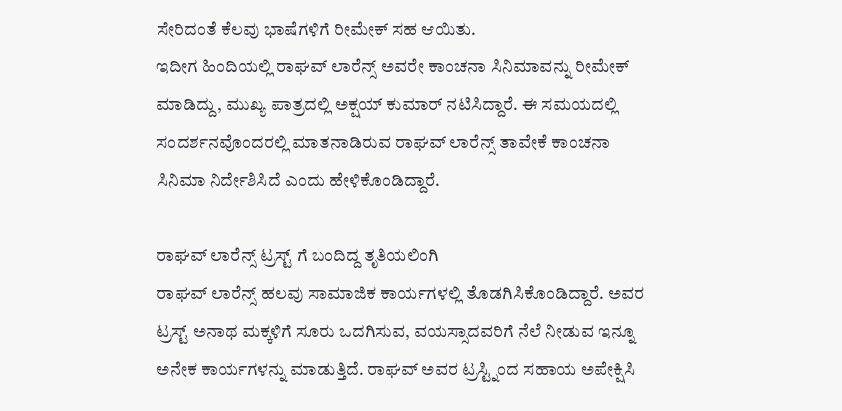ಸೇರಿದಂತೆ ಕೆಲವು ಭಾಷೆಗಳಿಗೆ ರೀಮೇಕ್ ಸಹ ಆಯಿತು.
ಇದೀಗ ಹಿಂದಿಯಲ್ಲಿ ರಾಘವ್ ಲಾರೆನ್ಸ್ ಅವರೇ ಕಾಂಚನಾ ಸಿನಿಮಾವನ್ನು ರೀಮೇಕ್ ಮಾಡಿದ್ದು, ಮುಖ್ಯ ಪಾತ್ರದಲ್ಲಿ ಅಕ್ಷಯ್ ಕುಮಾರ್ ನಟಿಸಿದ್ದಾರೆ. ಈ ಸಮಯದಲ್ಲಿ ಸಂದರ್ಶನವೊಂದರಲ್ಲಿ ಮಾತನಾಡಿರುವ ರಾಘವ್ ಲಾರೆನ್ಸ್ ತಾವೇಕೆ ಕಾಂಚನಾ ಸಿನಿಮಾ ನಿರ್ದೇಶಿಸಿದೆ ಎಂದು ಹೇಳಿಕೊಂಡಿದ್ದಾರೆ.

ರಾಘವ್ ಲಾರೆನ್ಸ್ ಟ್ರಸ್ಟ್ ಗೆ ಬಂದಿದ್ದ ತೃತಿಯಲಿಂಗಿ
ರಾಘವ್ ಲಾರೆನ್ಸ್ ಹಲವು ಸಾಮಾಜಿಕ ಕಾರ್ಯಗಳಲ್ಲಿ ತೊಡಗಿಸಿಕೊಂಡಿದ್ದಾರೆ. ಅವರ ಟ್ರಸ್ಟ್ ಅನಾಥ ಮಕ್ಕಳಿಗೆ ಸೂರು ಒದಗಿಸುವ, ವಯಸ್ಸಾದವರಿಗೆ ನೆಲೆ ನೀಡುವ ಇನ್ನೂ ಅನೇಕ ಕಾರ್ಯಗಳನ್ನು ಮಾಡುತ್ತಿದೆ. ರಾಘವ್ ಅವರ ಟ್ರಸ್ಟ್ನಿಂದ ಸಹಾಯ ಅಪೇಕ್ಷಿಸಿ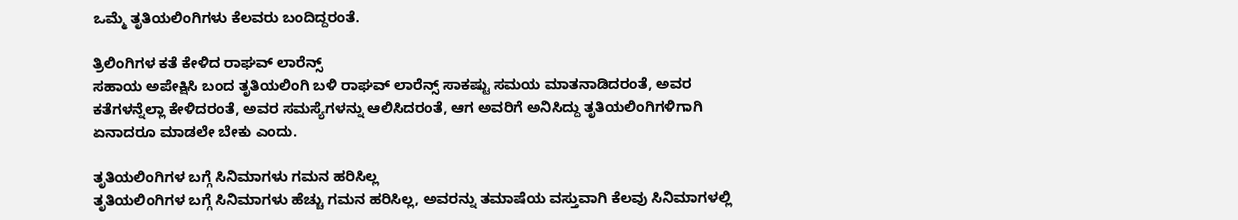ಒಮ್ಮೆ ತೃತಿಯಲಿಂಗಿಗಳು ಕೆಲವರು ಬಂದಿದ್ದರಂತೆ.

ತ್ರಿಲಿಂಗಿಗಳ ಕತೆ ಕೇಳಿದ ರಾಘವ್ ಲಾರೆನ್ಸ್
ಸಹಾಯ ಅಪೇಕ್ಷಿಸಿ ಬಂದ ತೃತಿಯಲಿಂಗಿ ಬಳಿ ರಾಘವ್ ಲಾರೆನ್ಸ್ ಸಾಕಷ್ಟು ಸಮಯ ಮಾತನಾಡಿದರಂತೆ, ಅವರ ಕತೆಗಳನ್ನೆಲ್ಲಾ ಕೇಳಿದರಂತೆ, ಅವರ ಸಮಸ್ಯೆಗಳನ್ನು ಆಲಿಸಿದರಂತೆ, ಆಗ ಅವರಿಗೆ ಅನಿಸಿದ್ದು ತೃತಿಯಲಿಂಗಿಗಳಿಗಾಗಿ ಏನಾದರೂ ಮಾಡಲೇ ಬೇಕು ಎಂದು.

ತೃತಿಯಲಿಂಗಿಗಳ ಬಗ್ಗೆ ಸಿನಿಮಾಗಳು ಗಮನ ಹರಿಸಿಲ್ಲ
ತೃತಿಯಲಿಂಗಿಗಳ ಬಗ್ಗೆ ಸಿನಿಮಾಗಳು ಹೆಚ್ಚು ಗಮನ ಹರಿಸಿಲ್ಲ, ಅವರನ್ನು ತಮಾಷೆಯ ವಸ್ತುವಾಗಿ ಕೆಲವು ಸಿನಿಮಾಗಳಲ್ಲಿ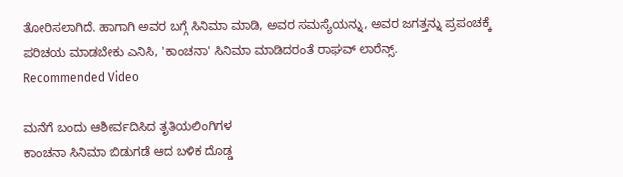ತೋರಿಸಲಾಗಿದೆ. ಹಾಗಾಗಿ ಅವರ ಬಗ್ಗೆ ಸಿನಿಮಾ ಮಾಡಿ, ಅವರ ಸಮಸ್ಯೆಯನ್ನು, ಅವರ ಜಗತ್ತನ್ನು ಪ್ರಪಂಚಕ್ಕೆ ಪರಿಚಯ ಮಾಡಬೇಕು ಎನಿಸಿ, 'ಕಾಂಚನಾ' ಸಿನಿಮಾ ಮಾಡಿದರಂತೆ ರಾಘವ್ ಲಾರೆನ್ಸ್.
Recommended Video

ಮನೆಗೆ ಬಂದು ಆಶೀರ್ವದಿಸಿದ ತೃತಿಯಲಿಂಗಿಗಳ
ಕಾಂಚನಾ ಸಿನಿಮಾ ಬಿಡುಗಡೆ ಆದ ಬಳಿಕ ದೊಡ್ಡ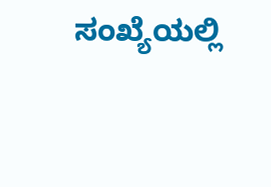ಸಂಖ್ಯೆಯಲ್ಲಿ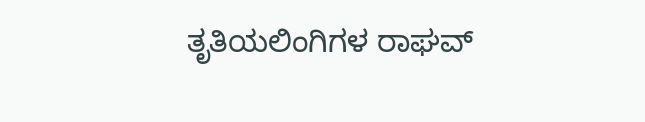ತೃತಿಯಲಿಂಗಿಗಳ ರಾಘವ್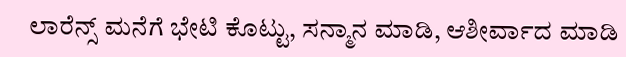ಲಾರೆನ್ಸ್ ಮನೆಗೆ ಭೇಟಿ ಕೊಟ್ಟು, ಸನ್ಮಾನ ಮಾಡಿ, ಆಶೀರ್ವಾದ ಮಾಡಿ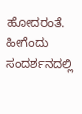ಹೋದರಂತೆ. ಹೀಗೆಂದು ಸಂದರ್ಶನದಲ್ಲಿ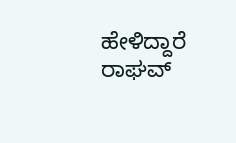ಹೇಳಿದ್ದಾರೆ ರಾಘವ್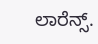ಲಾರೆನ್ಸ್.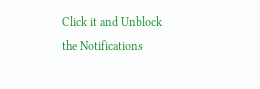Click it and Unblock the Notifications